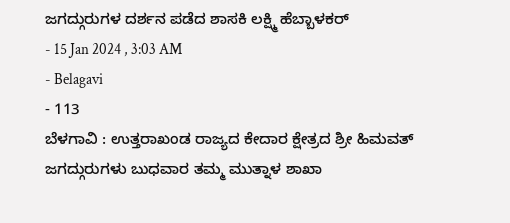ಜಗದ್ಗುರುಗಳ ದರ್ಶನ ಪಡೆದ ಶಾಸಕಿ ಲಕ್ಷ್ಮಿ ಹೆಬ್ಬಾಳಕರ್
- 15 Jan 2024 , 3:03 AM
- Belagavi
- 113
ಬೆಳಗಾವಿ : ಉತ್ತರಾಖಂಡ ರಾಜ್ಯದ ಕೇದಾರ ಕ್ಷೇತ್ರದ ಶ್ರೀ ಹಿಮವತ್ ಜಗದ್ಗುರುಗಳು ಬುಧವಾರ ತಮ್ಮ ಮುತ್ನಾಳ ಶಾಖಾ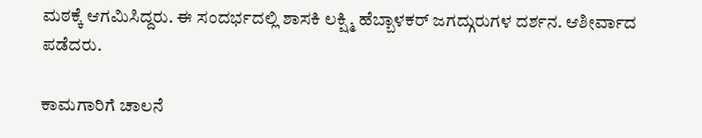ಮಠಕ್ಕೆ ಆಗಮಿಸಿದ್ದರು. ಈ ಸಂದರ್ಭದಲ್ಲಿ ಶಾಸಕಿ ಲಕ್ಷ್ಮಿ ಹೆಬ್ಬಾಳಕರ್ ಜಗದ್ಗುರುಗಳ ದರ್ಶನ. ಆಶೀರ್ವಾದ ಪಡೆದರು.

ಕಾಮಗಾರಿಗೆ ಚಾಲನೆ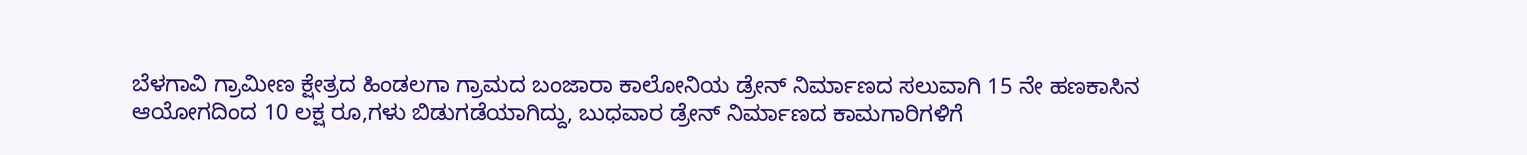ಬೆಳಗಾವಿ ಗ್ರಾಮೀಣ ಕ್ಷೇತ್ರದ ಹಿಂಡಲಗಾ ಗ್ರಾಮದ ಬಂಜಾರಾ ಕಾಲೋನಿಯ ಡ್ರೇನ್ ನಿರ್ಮಾಣದ ಸಲುವಾಗಿ 15 ನೇ ಹಣಕಾಸಿನ ಆಯೋಗದಿಂದ 10 ಲಕ್ಷ ರೂ,ಗಳು ಬಿಡುಗಡೆಯಾಗಿದ್ದು, ಬುಧವಾರ ಡ್ರೇನ್ ನಿರ್ಮಾಣದ ಕಾಮಗಾರಿಗಳಿಗೆ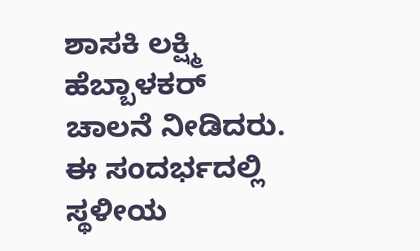ಶಾಸಕಿ ಲಕ್ಷ್ಮಿ ಹೆಬ್ಬಾಳಕರ್ ಚಾಲನೆ ನೀಡಿದರು. ಈ ಸಂದರ್ಭದಲ್ಲಿ ಸ್ಥಳೀಯ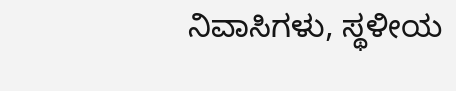ನಿವಾಸಿಗಳು, ಸ್ಥಳೀಯ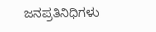ಜನಪ್ರತಿನಿಧಿಗಳು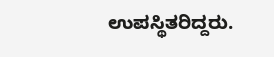ಉಪಸ್ಥಿತರಿದ್ದರು.